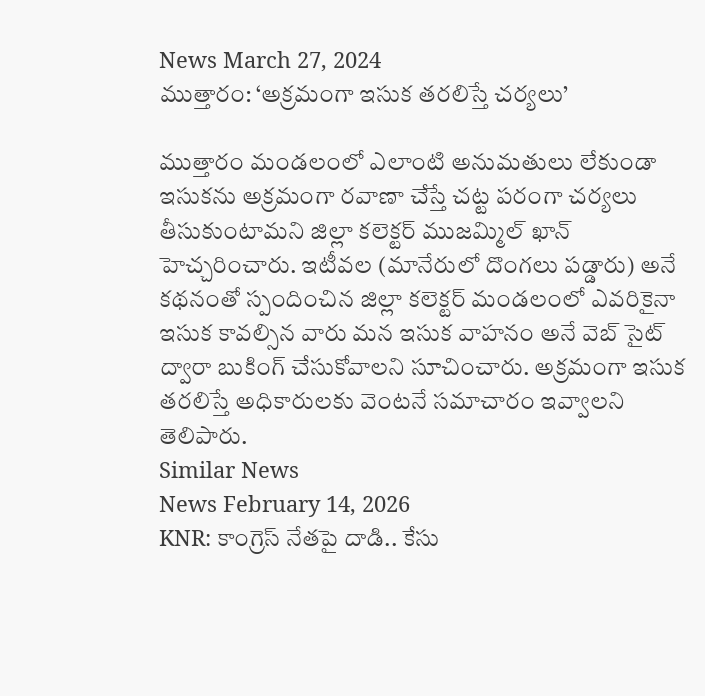News March 27, 2024
ముత్తారం: ‘అక్రమంగా ఇసుక తరలిస్తే చర్యలు’

ముత్తారం మండలంలో ఎలాంటి అనుమతులు లేకుండా ఇసుకను అక్రమంగా రవాణా చేస్తే చట్ట పరంగా చర్యలు తీసుకుంటామని జిల్లా కలెక్టర్ ముజమ్మిల్ ఖాన్ హెచ్చరించారు. ఇటీవల (మానేరులో దొంగలు పడ్డారు) అనే కథనంతో స్పందించిన జిల్లా కలెక్టర్ మండలంలో ఎవరికైనా ఇసుక కావల్సిన వారు మన ఇసుక వాహనం అనే వెబ్ సైట్ ద్వారా బుకింగ్ చేసుకోవాలని సూచించారు. అక్రమంగా ఇసుక తరలిస్తే అధికారులకు వెంటనే సమాచారం ఇవ్వాలని తెలిపారు.
Similar News
News February 14, 2026
KNR: కాంగ్రెస్ నేతపై దాడి.. కేసు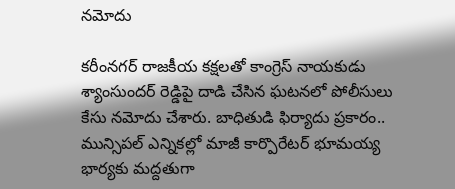నమోదు

కరీంనగర్ రాజకీయ కక్షలతో కాంగ్రెస్ నాయకుడు శ్యాంసుందర్ రెడ్డిపై దాడి చేసిన ఘటనలో పోలీసులు కేసు నమోదు చేశారు. బాధితుడి ఫిర్యాదు ప్రకారం.. మున్సిపల్ ఎన్నికల్లో మాజీ కార్పొరేటర్ భూమయ్య భార్యకు మద్దతుగా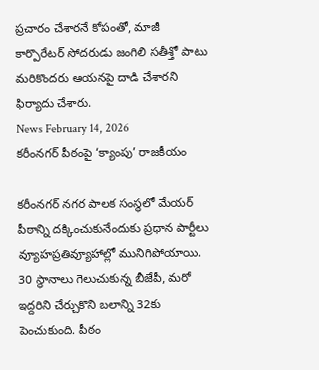ప్రచారం చేశారనే కోపంతో, మాజీ కార్పొరేటర్ సోదరుడు జంగిలి సతీశ్తో పాటు మరికొందరు ఆయనపై దాడి చేశారని ఫిర్యాదు చేశారు.
News February 14, 2026
కరీంనగర్ పీఠంపై ‘క్యాంపు’ రాజకీయం

కరీంనగర్ నగర పాలక సంస్థలో మేయర్ పీఠాన్ని దక్కించుకునేందుకు ప్రధాన పార్టీలు వ్యూహప్రతివ్యూహాల్లో మునిగిపోయాయి. 30 స్థానాలు గెలుచుకున్న బీజేపీ, మరో ఇద్దరిని చేర్చుకొని బలాన్ని 32కు పెంచుకుంది. పీఠం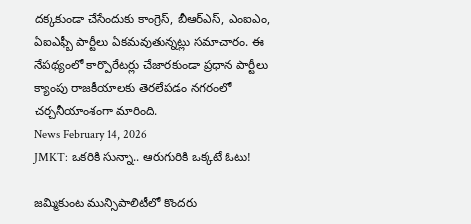దక్కకుండా చేసేందుకు కాంగ్రెస్, బీఆర్ఎస్, ఎంఐఎం, ఏఐఎఫ్బీ పార్టీలు ఏకమవుతున్నట్లు సమాచారం. ఈ నేపథ్యంలో కార్పొరేటర్లు చేజారకుండా ప్రధాన పార్టీలు క్యాంపు రాజకీయాలకు తెరలేపడం నగరంలో చర్చనీయాంశంగా మారింది.
News February 14, 2026
JMKT: ఒకరికి సున్నా.. ఆరుగురికి ఒక్కటే ఓటు!

జమ్మికుంట మున్సిపాలిటీలో కొందరు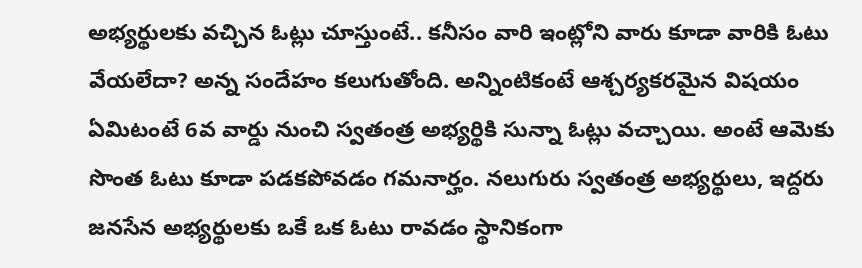అభ్యర్థులకు వచ్చిన ఓట్లు చూస్తుంటే.. కనీసం వారి ఇంట్లోని వారు కూడా వారికి ఓటు వేయలేదా? అన్న సందేహం కలుగుతోంది. అన్నింటికంటే ఆశ్చర్యకరమైన విషయం ఏమిటంటే 6వ వార్డు నుంచి స్వతంత్ర అభ్యర్థికి సున్నా ఓట్లు వచ్చాయి. అంటే ఆమెకు సొంత ఓటు కూడా పడకపోవడం గమనార్హం. నలుగురు స్వతంత్ర అభ్యర్థులు, ఇద్దరు జనసేన అభ్యర్థులకు ఒకే ఒక ఓటు రావడం స్థానికంగా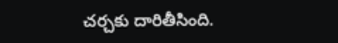చర్చకు దారితీసింది.